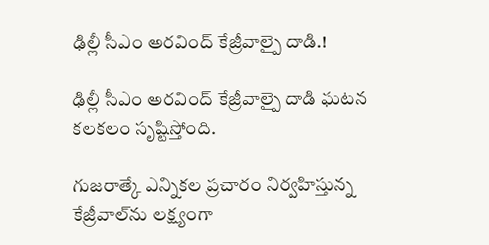ఢిల్లీ సీఎం అరవింద్ కేజ్రీవాల్పై దాడి.!

ఢిల్లీ సీఎం అరవింద్ కేజ్రీవాల్పై దాడి ఘటన కలకలం సృష్టిస్తోంది.

గుజరాత్కే ఎన్నికల ప్రచారం నిర్వహిస్తున్న కేజ్రీవాల్‌ను లక్ష్యంగా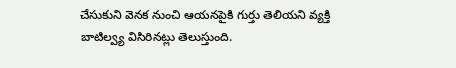చేసుకుని వెనక నుంచి ఆయనపైకి గుర్తు తెలియని వ్యక్తి బాటిల్వ్య విసిరినట్లు తెలుస్తుంది.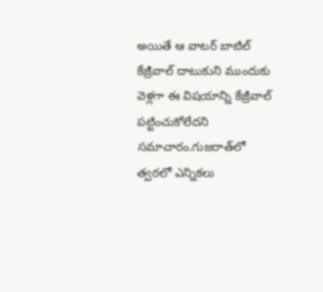అయితే ఆ వాటర్ బాటిల్ కేజ్రీవాల్ దాటుకుని ముందుకు వెళ్లగా ఈ విషయాన్ని కేజ్రీవాల్‌ పట్టించుకోలేదని సమాచారం.గుజరాత్‌లో త్వరలో ఎన్నికలు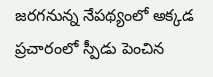జరగనున్న నేపథ్యంలో అక్కడ ప్రచారంలో స్పీడు పెంచిన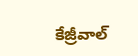కేజ్రీవాల్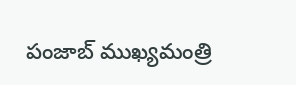పంజాబ్ ముఖ్యమంత్రి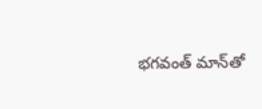భగవంత్ మాన్‌తో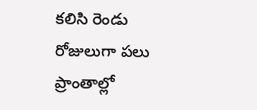కలిసి రెండు రోజులుగా పలు ప్రాంతాల్లో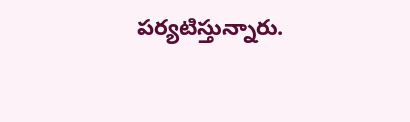పర్యటిస్తున్నారు.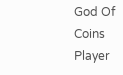God Of Coins Player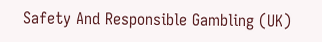Safety And Responsible Gambling (UK)